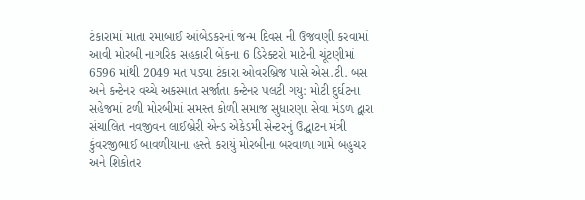ટંકારામાં માતા રમાબાઈ આંબેડકરનાં જન્મ દિવસ ની ઉજવણી કરવામાં આવી મોરબી નાગરિક સહકારી બેંકના 6 ડિરેક્ટરો માટેની ચૂંટણીમાં 6596 માંથી 2049 મત પડ્યા ટંકારા ઓવરબ્રિજ પાસે એસ.ટી. બસ અને કન્ટેનર વચ્ચે અકસ્માત સર્જાતા કન્ટેનર પલટી ગયુ: મોટી દુર્ઘટના સહેજમાં ટળી મોરબીમાં સમસ્ત કોળી સમાજ સુધારણા સેવા મંડળ દ્વારા સંચાલિત નવજીવન લાઈબ્રેરી એન્ડ એકેડમી સેન્ટરનું ઉદ્ઘાટન મંત્રી કુંવરજીભાઈ બાવળીયાના હસ્તે કરાયું મોરબીના બરવાળા ગામે બહુચર અને શિકોતર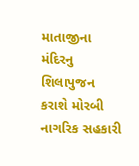માતાજીના મંદિરનુ શિલાપુજન કરાશે મોરબી નાગરિક સહકારી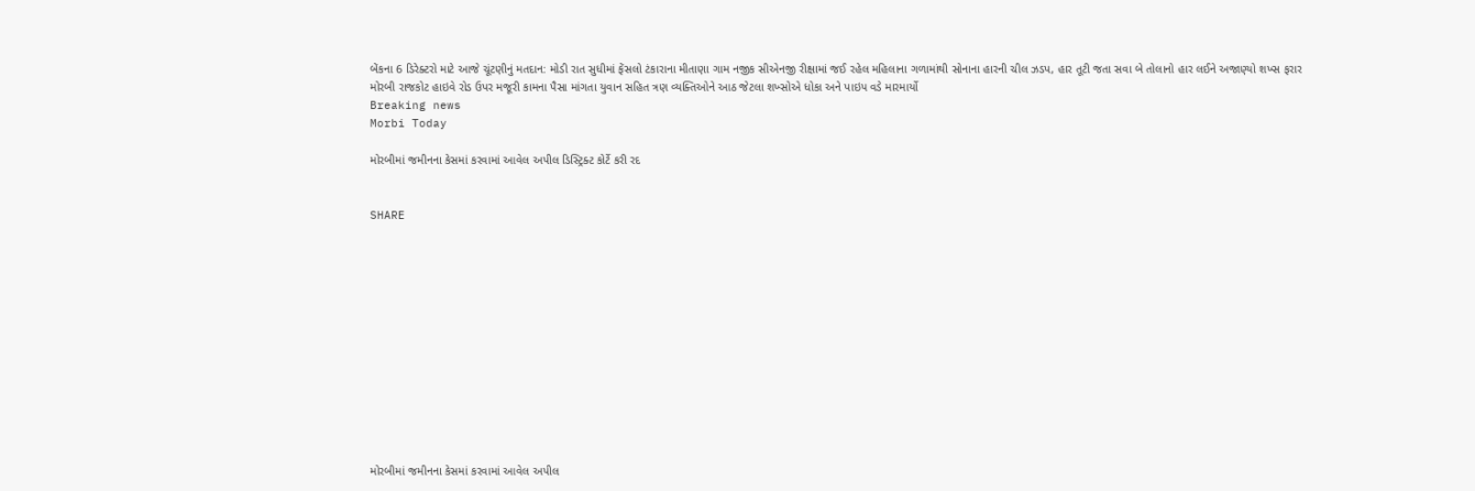બેંકના 6 ડિરેક્ટરો માટે આજે ચૂંટણીનું મતદાન: મોડી રાત સુધીમાં ફેંસલો ટંકારાના મીતાણા ગામ નજીક સીએનજી રીક્ષામાં જઈ રહેલ મહિલાના ગળામાંથી સોનાના હારની ચીલ ઝડપ, હાર તૂટી જતા સવા બે તોલાનો હાર લઈને અજાણ્યો શખ્સ ફરાર મોરબી રાજકોટ હાઇવે રોડ ઉપર મજૂરી કામના પૈસા માંગતા યુવાન સહિત ત્રણ વ્યક્તિઓને આઠ જેટલા શખ્સોએ ધોકા અને પાઇપ વડે મારમાર્યો
Breaking news
Morbi Today

મોરબીમાં જમીનના કેસમાં કરવામાં આવેલ અપીલ ડિસ્ટ્રિક્ટ કોર્ટે કરી રદ


SHARE













મોરબીમાં જમીનના કેસમાં કરવામાં આવેલ અપીલ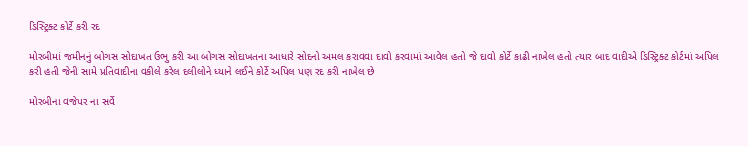ડિસ્ટ્રિક્ટ કોર્ટે કરી રદ

મોરબીમાં જમીનનું બોગસ સોદાખત ઉભુ કરી આ બોગસ સોદાખતના આધારે સોદનો અમલ કરાવવા દાવો કરવામાં આવેલ હતો જે દાવો કોર્ટે કાઢી નાખેલ હતો ત્યાર બાદ વાદીએ ડિસ્ટ્રિક્ટ કોર્ટમાં અપિલ કરી હતી જેની સામે પ્રતિવાદીના વકીલે કરેલ દલીલોને ધ્યાને લઈને કોર્ટે અપિલ પણ રદ કરી નાખેલ છે

મોરબીના વજેપર ના સર્વે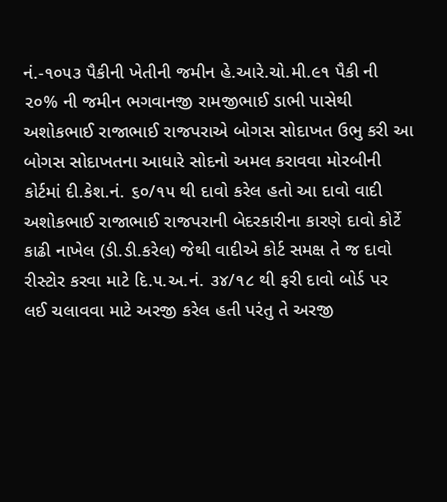નં.-૧૦૫૩ પૈકીની ખેતીની જમીન હે.આરે.ચો.મી.૯૧ પૈકી ની ૨૦% ની જમીન ભગવાનજી રામજીભાઈ ડાભી પાસેથી અશોકભાઈ રાજાભાઈ રાજપરાએ બોગસ સોદાખત ઉભુ કરી આ બોગસ સોદાખતના આધારે સોદનો અમલ કરાવવા મોરબીની કોર્ટમાં દી.કેશ.નં. ૬૦/૧૫ થી દાવો કરેલ હતો આ દાવો વાદી અશોકભાઈ રાજાભાઈ રાજપરાની બેદરકારીના કારણે દાવો કોર્ટે કાઢી નાખેલ (ડી.ડી.કરેલ) જેથી વાદીએ કોર્ટ સમક્ષ તે જ દાવો રીસ્ટોર કરવા માટે દિ.૫.અ.નં. ૩૪/૧૮ થી ફરી દાવો બોર્ડ પર લઈ ચલાવવા માટે અરજી કરેલ હતી પરંતુ તે અરજી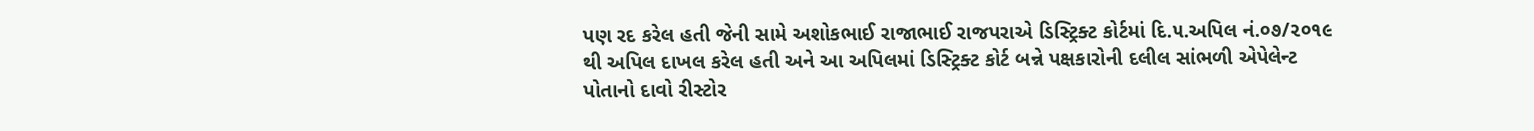પણ રદ કરેલ હતી જેની સામે અશોકભાઈ રાજાભાઈ રાજપરાએ ડિસ્ટ્રિક્ટ કોર્ટમાં દિ.૫.અપિલ નં.૦૭/૨૦૧૯ થી અપિલ દાખલ કરેલ હતી અને આ અપિલમાં ડિસ્ટ્રિક્ટ કોર્ટ બન્ને પક્ષકારોની દલીલ સાંભળી એપેલેન્ટ પોતાનો દાવો રીસ્ટોર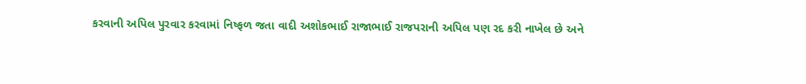કરવાની અપિલ પુરવાર કરવામાં નિષ્ફળ જતા વાદી અશોકભાઈ રાજાભાઈ રાજપરાની અપિલ પણ રદ કરી નાખેલ છે અને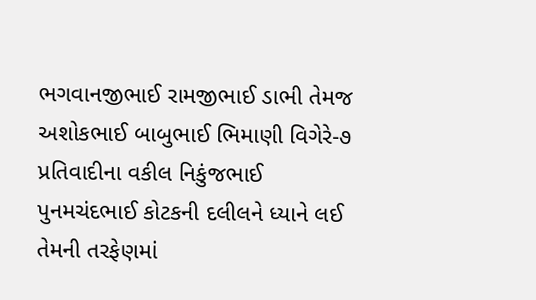ભગવાનજીભાઈ રામજીભાઈ ડાભી તેમજ અશોકભાઈ બાબુભાઈ ભિમાણી વિગેરે-૭ પ્રતિવાદીના વકીલ નિકુંજભાઈ પુનમચંદભાઈ કોટકની દલીલને ધ્યાને લઈ તેમની તરફેણમાં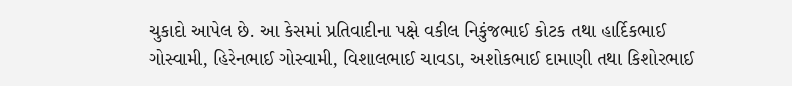ચુકાદો આપેલ છે. આ કેસમાં પ્રતિવાદીના પક્ષે વકીલ નિકુંજભાઈ કોટક તથા હાર્દિકભાઈ ગોસ્વામી, હિરેનભાઈ ગોસ્વામી, વિશાલભાઈ ચાવડા, અશોકભાઈ દામાણી તથા કિશોરભાઈ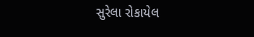સુરેલા રોકાયેલ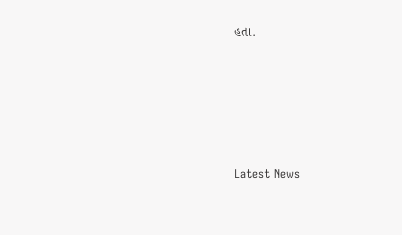હતા.






Latest News